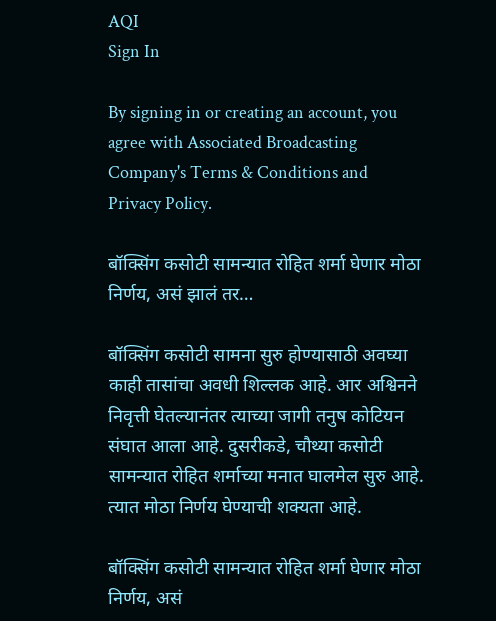AQI
Sign In

By signing in or creating an account, you agree with Associated Broadcasting Company's Terms & Conditions and Privacy Policy.

बॉक्सिंग कसोटी सामन्यात रोहित शर्मा घेणार मोठा निर्णय, असं झालं तर…

बॉक्सिंग कसोटी सामना सुरु होण्यासाठी अवघ्या काही तासांचा अवधी शिल्लक आहे. आर अश्विनने निवृत्ती घेतल्यानंतर त्याच्या जागी तनुष कोटियन संघात आला आहे. दुसरीकडे, चौथ्या कसोटी सामन्यात रोहित शर्माच्या मनात घालमेल सुरु आहे. त्यात मोठा निर्णय घेण्याची शक्यता आहे.

बॉक्सिंग कसोटी सामन्यात रोहित शर्मा घेणार मोठा निर्णय, असं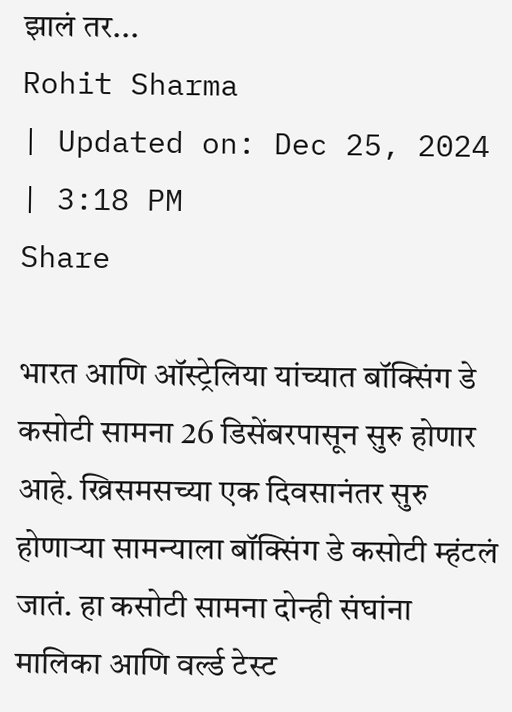झालं तर...
Rohit Sharma
| Updated on: Dec 25, 2024 | 3:18 PM
Share

भारत आणि ऑस्ट्रेलिया यांच्यात बॉक्सिंग डे कसोटी सामना 26 डिसेंबरपासून सुरु होणार आहे. ख्रिसमसच्या एक दिवसानंतर सुरु होणाऱ्या सामन्याला बॉक्सिंग डे कसोटी म्हंटलं जातं. हा कसोटी सामना दोन्ही संघांना मालिका आणि वर्ल्ड टेस्ट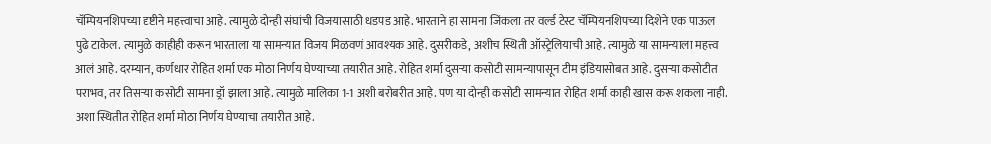चॅम्पियनशिपच्या दृष्टीने महत्त्वाचा आहे. त्यामुळे दोन्ही संघांची विजयासाठी धडपड आहे. भारताने हा सामना जिंकला तर वर्ल्ड टेस्ट चॅम्पियनशिपच्या दिशेने एक पाऊल पुढे टाकेल. त्यामुळे काहीही करून भारताला या सामन्यात विजय मिळवणं आवश्यक आहे. दुसरीकडे, अशीच स्थिती ऑस्ट्रेलियाची आहे. त्यामुळे या सामन्याला महत्त्व आलं आहे. दरम्यान, कर्णधार रोहित शर्मा एक मोठा निर्णय घेण्याच्या तयारीत आहे. रोहित शर्मा दुसऱ्या कसोटी सामन्यापासून टीम इंडियासोबत आहे. दुसऱ्या कसोटीत पराभव, तर तिसऱ्या कसोटी सामना ड्रॉ झाला आहे. त्यामुळे मालिका 1-1 अशी बरोबरीत आहे. पण या दोन्ही कसोटी सामन्यात रोहित शर्मा काही खास करू शकला नाही. अशा स्थितीत रोहित शर्मा मोठा निर्णय घेण्याचा तयारीत आहे.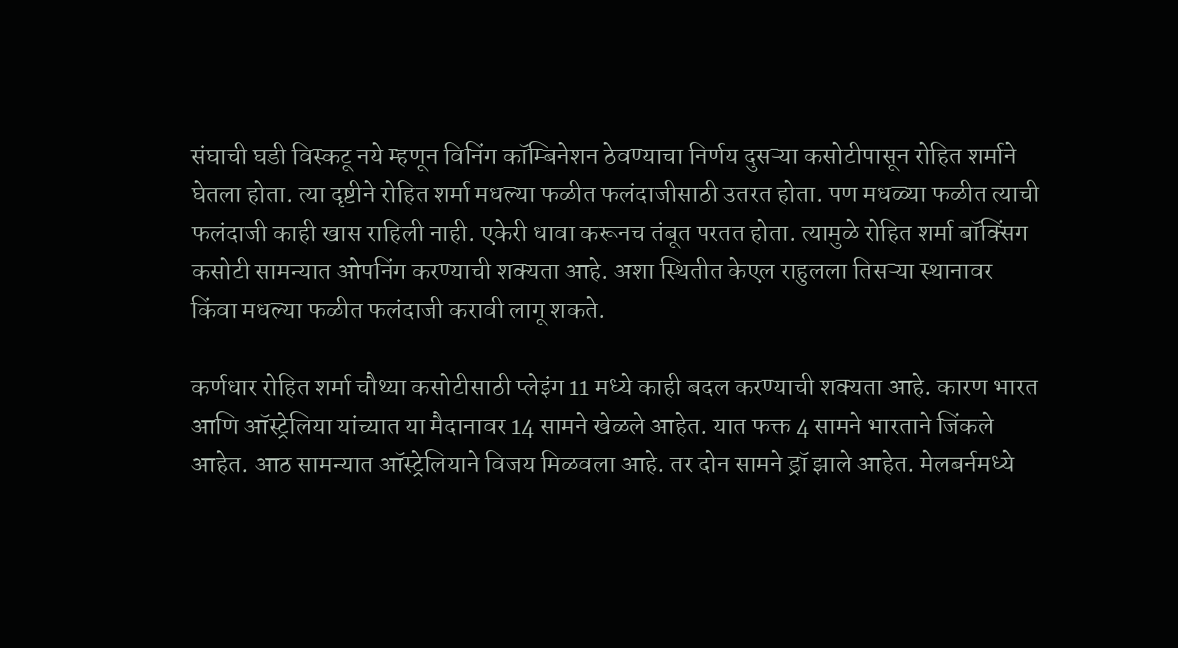संघाची घडी विस्कटू नये म्हणून विनिंग कॉम्बिनेशन ठेवण्याचा निर्णय दुसऱ्या कसोटीपासून रोहित शर्माने घेतला होता. त्या दृष्टीने रोहित शर्मा मधल्या फळीत फलंदाजीसाठी उतरत होता. पण मधळ्या फळीत त्याची फलंदाजी काही खास राहिली नाही. एकेरी धावा करूनच तंबूत परतत होता. त्यामुळे रोहित शर्मा बॉक्सिंग कसोटी सामन्यात ओपनिंग करण्याची शक्यता आहे. अशा स्थितीत केएल राहुलला तिसऱ्या स्थानावर किंवा मधल्या फळीत फलंदाजी करावी लागू शकते.

कर्णधार रोहित शर्मा चौथ्या कसोटीसाठी प्लेइंग 11 मध्ये काही बदल करण्याची शक्यता आहे. कारण भारत आणि ऑस्ट्रेलिया यांच्यात या मैदानावर 14 सामने खेळले आहेत. यात फक्त 4 सामने भारताने जिंकले आहेत. आठ सामन्यात ऑस्ट्रेलियाने विजय मिळवला आहे. तर दोन सामने ड्रॉ झाले आहेत. मेलबर्नमध्ये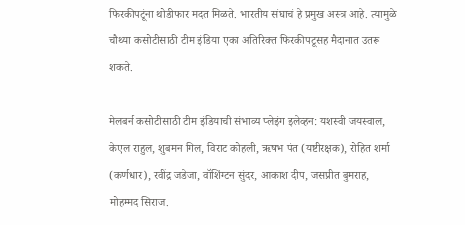फिरकीपटूंना थोडीफार मदत मिळते. भारतीय संघाचं हे प्रमुख अस्त्र आहे. त्यामुळे चौथ्या कसोटीसाठी टीम इंडिया एका अतिरिक्त फिरकीपटूसह मैदानात उतरू शकते.

मेलबर्न कसोटीसाठी टीम इंडियाची संभाव्य प्लेइंग इलेव्हन: यशस्वी जयस्वाल, केएल राहुल, शुबमन गिल, विराट कोहली, ऋषभ पंत (यष्टीरक्षक), रोहित शर्मा (कर्णधार), रवींद्र जडेजा, वॉशिंग्टन सुंदर, आकाश दीप, जसप्रीत बुमराह, मोहम्मद सिराज.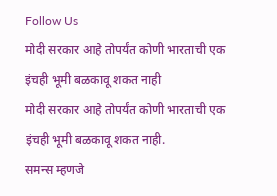Follow Us
मोदी सरकार आहे तोपर्यंत कोणी भारताची एक इंचही भूमी बळकावू शकत नाही
मोदी सरकार आहे तोपर्यंत कोणी भारताची एक इंचही भूमी बळकावू शकत नाही.
समन्स म्हणजे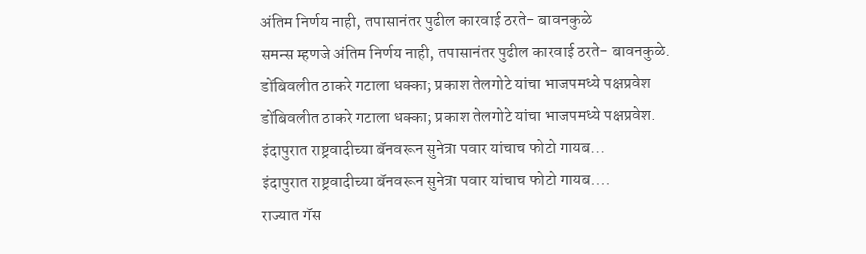अंतिम निर्णय नाही, तपासानंतर पुढील कारवाई ठरते- बावनकुळे
समन्स म्हणजे अंतिम निर्णय नाही, तपासानंतर पुढील कारवाई ठरते- बावनकुळे.
डोंबिवलीत ठाकरे गटाला धक्का; प्रकाश तेलगोटे यांचा भाजपमध्ये पक्षप्रवेश
डोंबिवलीत ठाकरे गटाला धक्का; प्रकाश तेलगोटे यांचा भाजपमध्ये पक्षप्रवेश.
इंदापुरात राष्ट्रवादीच्या बॅनवरून सुनेत्रा पवार यांचाच फोटो गायब...
इंदापुरात राष्ट्रवादीच्या बॅनवरून सुनेत्रा पवार यांचाच फोटो गायब....
राज्यात गॅस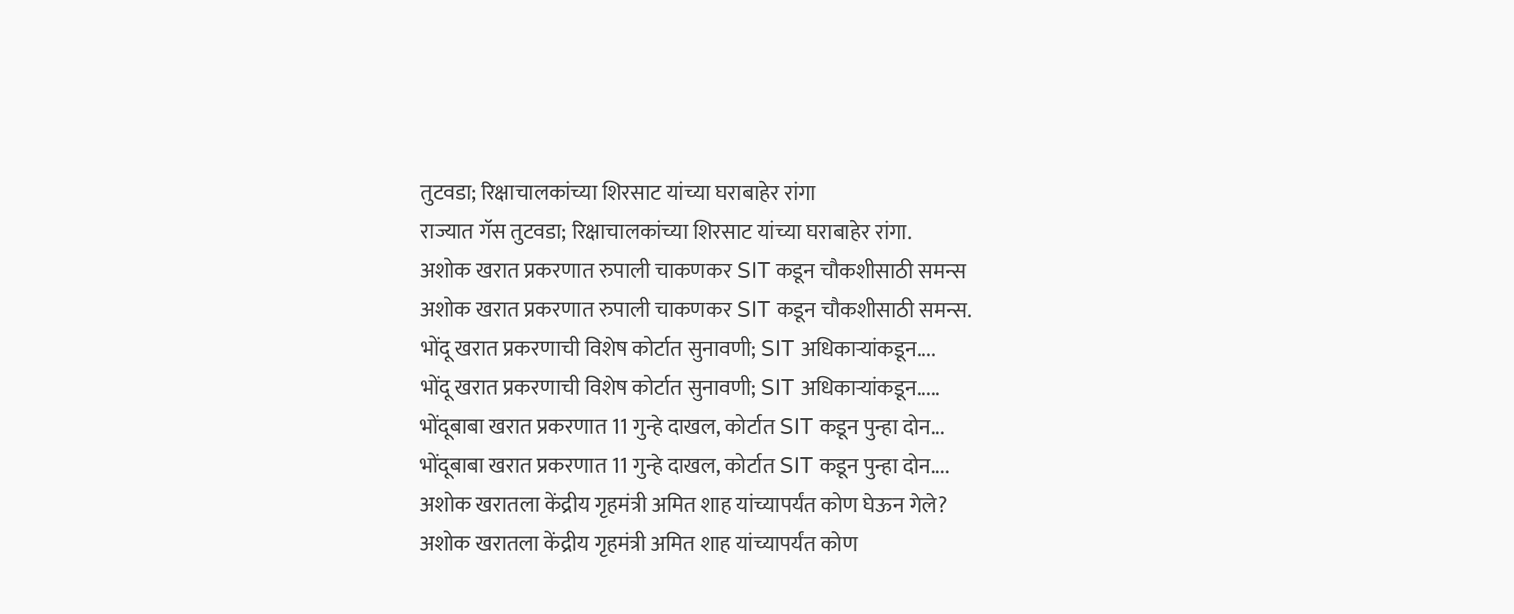तुटवडा; रिक्षाचालकांच्या शिरसाट यांच्या घराबाहेर रांगा
राज्यात गॅस तुटवडा; रिक्षाचालकांच्या शिरसाट यांच्या घराबाहेर रांगा.
अशोक खरात प्रकरणात रुपाली चाकणकर SIT कडून चौकशीसाठी समन्स
अशोक खरात प्रकरणात रुपाली चाकणकर SIT कडून चौकशीसाठी समन्स.
भोंदू खरात प्रकरणाची विशेष कोर्टात सुनावणी; SIT अधिकाऱ्यांकडून....
भोंदू खरात प्रकरणाची विशेष कोर्टात सुनावणी; SIT अधिकाऱ्यांकडून.....
भोंदूबाबा खरात प्रकरणात 11 गुन्हे दाखल, कोर्टात SIT कडून पुन्हा दोन...
भोंदूबाबा खरात प्रकरणात 11 गुन्हे दाखल, कोर्टात SIT कडून पुन्हा दोन....
अशोक खरातला केंद्रीय गृहमंत्री अमित शाह यांच्यापर्यंत कोण घेऊन गेले?
अशोक खरातला केंद्रीय गृहमंत्री अमित शाह यांच्यापर्यंत कोण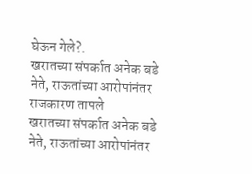घेऊन गेले?.
खरातच्या संपर्कात अनेक बडे नेते, राऊतांच्या आरोपांनंतर राजकारण तापले
खरातच्या संपर्कात अनेक बडे नेते, राऊतांच्या आरोपांनंतर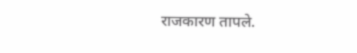राजकारण तापले.